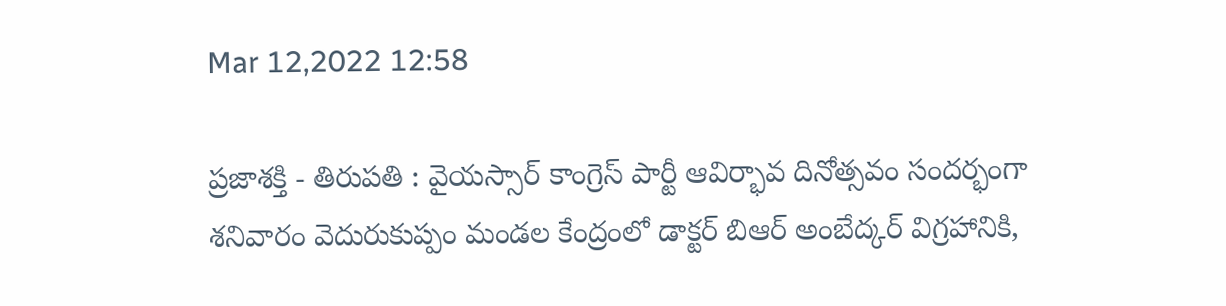Mar 12,2022 12:58

ప్రజాశక్తి - తిరుపతి : వైయస్సార్‌ కాంగ్రెస్‌ పార్టీ ఆవిర్భావ దినోత్సవం సందర్భంగా శనివారం వెదురుకుప్పం మండల కేంద్రంలో డాక్టర్‌ బిఆర్‌ అంబేద్కర్‌ విగ్రహానికి,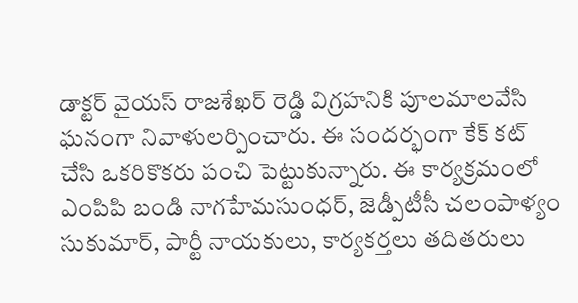డాక్టర్‌ వైయస్‌ రాజశేఖర్‌ రెడ్డి విగ్రహనికి పూలమాలవేసి ఘనంగా నివాళులర్పించారు. ఈ సందర్భంగా కేక్‌ కట్‌ చేసి ఒకరికొకరు పంచి పెట్టుకున్నారు. ఈ కార్యక్రమంలో ఎంపిపి బండి నాగహేమసుంధర్‌, జెడ్పీటీసీ చలంపాళ్యం సుకుమార్‌, పార్టీ నాయకులు, కార్యకర్తలు తదితరులు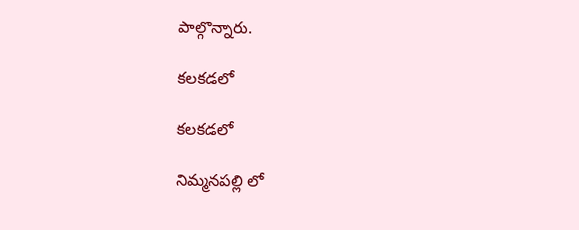పాల్గొన్నారు.

కలకడలో

కలకడలో

నిమ్మనపల్లి లో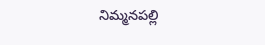నిమ్మనపల్లి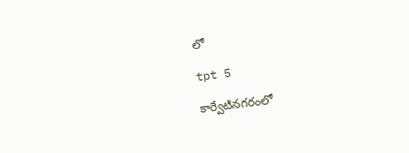లో

tpt 5

కార్వేటినగరంలో